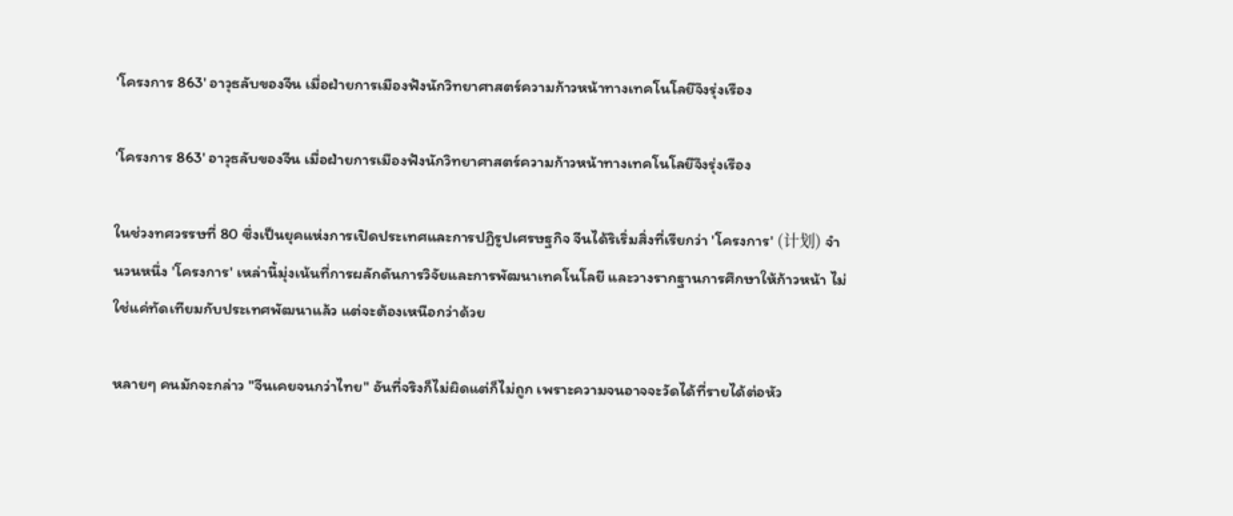'โครงการ 863' อาวุธลับของจีน เมื่อฝ่ายการเมืองฟังนักวิทยาศาสตร์ความก้าวหน้าทางเทคโนโลยีจึงรุ่งเรือง

'โครงการ 863' อาวุธลับของจีน เมื่อฝ่ายการเมืองฟังนักวิทยาศาสตร์ความก้าวหน้าทางเทคโนโลยีจึงรุ่งเรือง

ในช่วงทศวรรษที่ 80 ซึ่งเป็นยุคแห่งการเปิดประเทศและการปฏิรูปเศรษฐกิจ จีนได้ริเริ่มสิ่งที่เรียกว่า 'โครงการ' (计划) จำนวนหนึ่ง 'โครงการ' เหล่านี้มุ่งเน้นที่การผลักดันการวิจัยและการพัฒนาเทคโนโลยี และวางรากฐานการศึกษาให้ก้าวหน้า ไม่ใช่แค่ทัดเทียมกับประเทศพัฒนาแล้ว แต่จะต้องเหนือกว่าด้วย

หลายๆ คนมักจะกล่าว "จีนเคยจนกว่าไทย" อันที่จริงก็ไม่ผิดแต่ก็ไม่ถูก เพราะความจนอาจจะวัดได้ที่รายได้ต่อหัว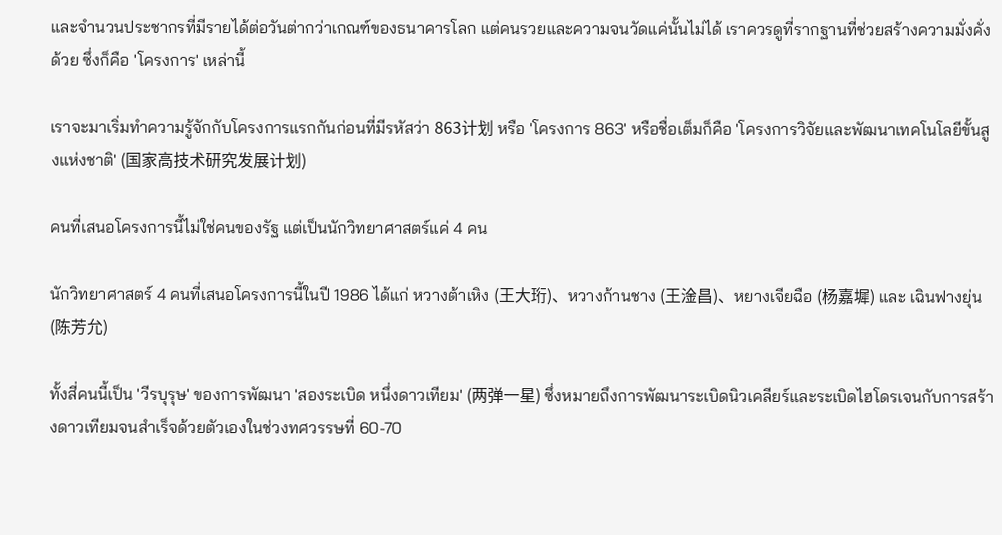และจำนวนประชากรที่มีรายได้ต่อวันต่ากว่าเกณฑ์ของธนาคารโลก แต่คนรวยและความจนวัดแค่นั้นไม่ได้ เราควรดูที่รากฐานที่ช่วยสร้างความมั่งคั่งด้วย ซึ่งก็คือ 'โครงการ' เหล่านี้

เราจะมาเริ่มทำความรู้จักกับโครงการแรกกันก่อนที่มีรหัสว่า 863计划 หรือ 'โครงการ 863' หรือชื่อเต็มก็คือ 'โครงการวิจัยและพัฒนาเทคโนโลยีขั้นสูงแห่งชาติ' (国家高技术研究发展计划)

คนที่เสนอโครงการนี้ไม่ใช่คนของรัฐ แต่เป็นนักวิทยาศาสตร์แค่ 4 คน

นักวิทยาศาสตร์ 4 คนที่เสนอโครงการนี้ในปี 1986 ได้แก่ หวางต้าเหิง (王大珩)、หวางก้านชาง (王淦昌)、หยางเจียฉือ (杨嘉墀) และ เฉินฟางยุ่น (陈芳允)

ทั้งสี่คนนี้เป็น 'วีรบุรุษ' ของการพัฒนา 'สองระเบิด หนึ่งดาวเทียม' (两弹一星) ซึ่งหมายถึงการพัฒนาระเบิดนิวเคลียร์และระเบิดไฮโดรเจนกับการสร้างดาวเทียมจนสำเร็จด้วยตัวเองในช่วงทศวรรษที่ 60-70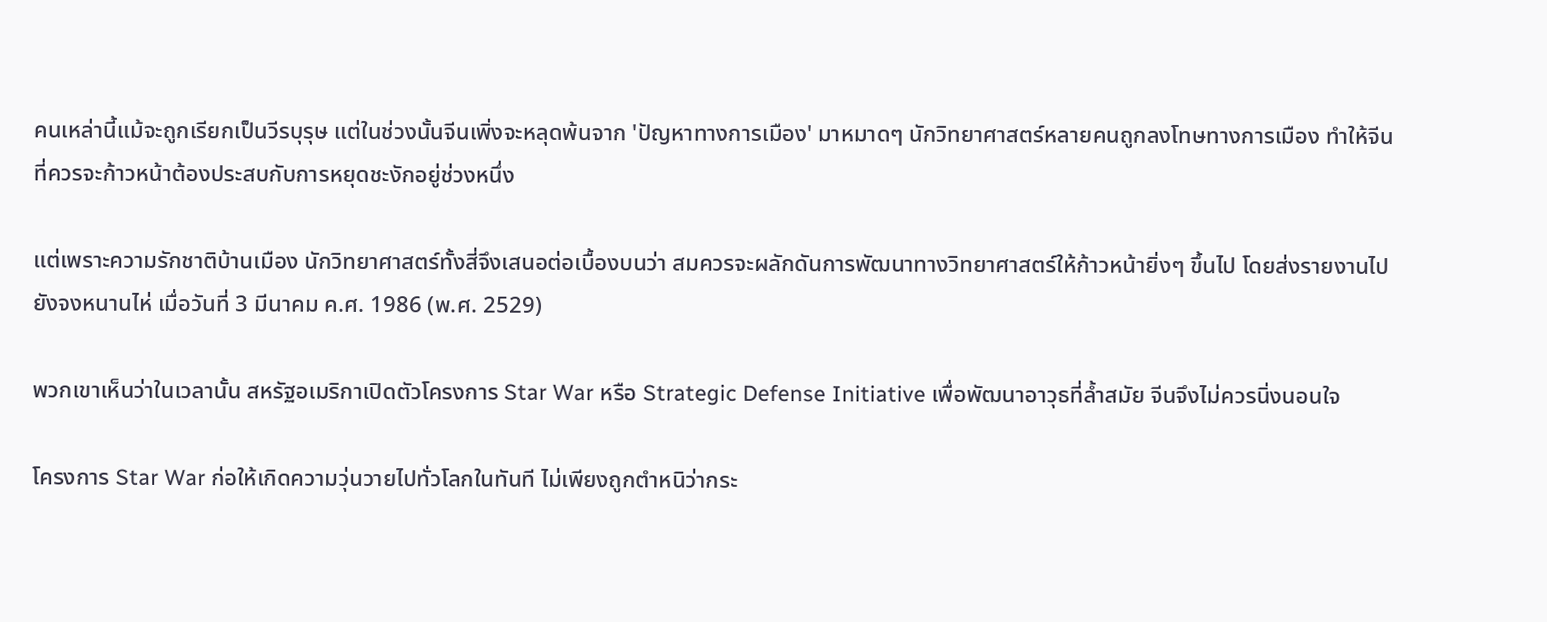คนเหล่านี้แม้จะถูกเรียกเป็นวีรบุรุษ แต่ในช่วงนั้นจีนเพิ่งจะหลุดพ้นจาก 'ปัญหาทางการเมือง' มาหมาดๆ นักวิทยาศาสตร์หลายคนถูกลงโทษทางการเมือง ทำให้จีนที่ควรจะก้าวหน้าต้องประสบกับการหยุดชะงักอยู่ช่วงหนึ่ง

แต่เพราะความรักชาติบ้านเมือง นักวิทยาศาสตร์ทั้งสี่จึงเสนอต่อเบื้องบนว่า สมควรจะผลักดันการพัฒนาทางวิทยาศาสตร์ให้ก้าวหน้ายิ่งๆ ขึ้นไป โดยส่งรายงานไปยังจงหนานไห่ เมื่อวันที่ 3 มีนาคม ค.ศ. 1986 (พ.ศ. 2529)

พวกเขาเห็นว่าในเวลานั้น สหรัฐอเมริกาเปิดตัวโครงการ Star War หรือ Strategic Defense Initiative เพื่อพัฒนาอาวุธที่ล้ำสมัย จีนจึงไม่ควรนิ่งนอนใจ

โครงการ Star War ก่อให้เกิดความวุ่นวายไปทั่วโลกในทันที ไม่เพียงถูกตำหนิว่ากระ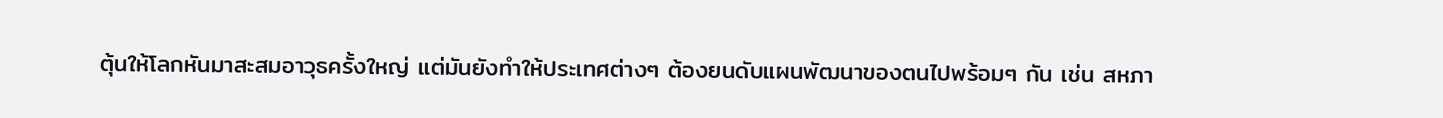ตุ้นให้โลกหันมาสะสมอาวุธครั้งใหญ่ แต่มันยังทำให้ประเทศต่างๆ ต้องยนดับแผนพัฒนาของตนไปพร้อมๆ กัน เช่น สหภา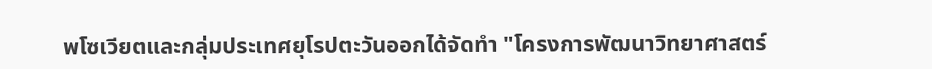พโซเวียตและกลุ่มประเทศยุโรปตะวันออกได้จัดทำ "โครงการพัฒนาวิทยาศาสตร์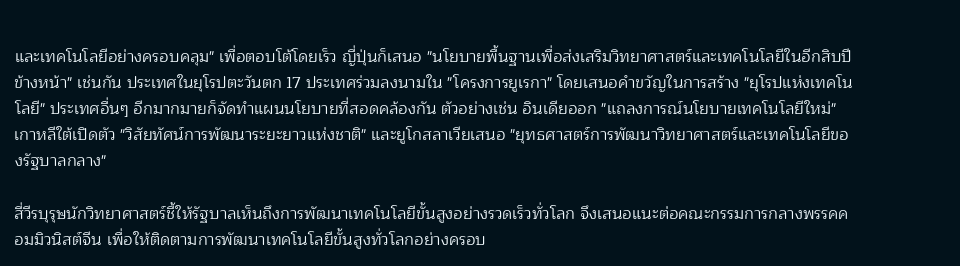และเทคโนโลยีอย่างครอบคลุม" เพื่อตอบโต้โดยเร็ว ญี่ปุ่นก็เสนอ "นโยบายพื้นฐานเพื่อส่งเสริมวิทยาศาสตร์และเทคโนโลยีในอีกสิบปีข้างหน้า" เช่นกัน ประเทศในยุโรปตะวันตก 17 ประเทศร่วมลงนามใน "โครงการยูเรกา" โดยเสนอคำขวัญในการสร้าง "ยุโรปแห่งเทคโนโลยี" ประเทศอื่นๆ อีกมากมายก็จัดทำแผนนโยบายที่สอดคล้องกัน ตัวอย่างเช่น อินเดียออก "แถลงการณ์นโยบายเทคโนโลยีใหม่" เกาหลีใต้เปิดตัว "วิสัยทัศน์การพัฒนาระยะยาวแห่งชาติ" และยูโกสลาเวียเสนอ "ยุทธศาสตร์การพัฒนาวิทยาศาสตร์และเทคโนโลยีของรัฐบาลกลาง"

สี่วีรบุรุษนักวิทยาศาสตร์ชี้ให้รัฐบาลเห็นถึงการพัฒนาเทคโนโลยีขั้นสูงอย่างรวดเร็วทั่วโลก จึงเสนอแนะต่อคณะกรรมการกลางพรรคคอมมิวนิสต์จีน เพื่อให้ติดตามการพัฒนาเทคโนโลยีขั้นสูงทั่วโลกอย่างครอบ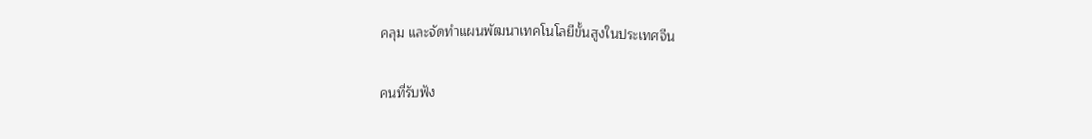คลุม และจัดทำแผนพัฒนาเทคโนโลยีขั้นสูงในประเทศจีน

คนที่รับฟัง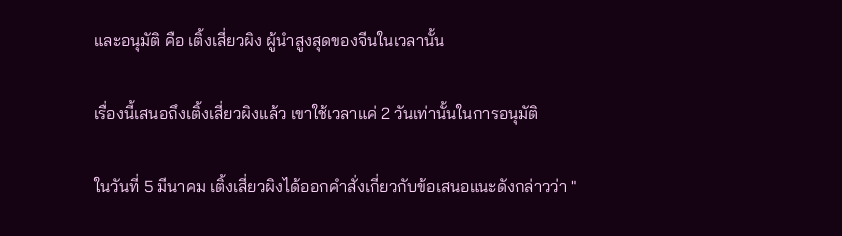และอนุมัติ คือ เติ้งเสี่ยวผิง ผู้นำสูงสุดของจีนในเวลานั้น

เรื่องนี้เสนอถึงเติ้งเสี่ยวผิงแล้ว เขาใช้เวลาแค่ 2 วันเท่านั้นในการอนุมัติ

ในวันที่ 5 มีนาคม เติ้งเสี่ยวผิงได้ออกคำสั่งเกี่ยวกับข้อเสนอแนะดังกล่าวว่า "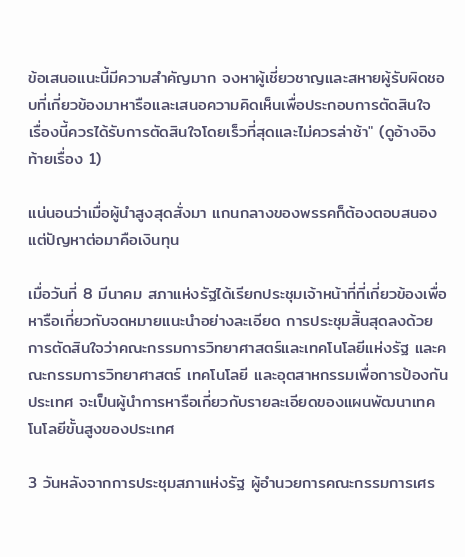ข้อเสนอแนะนี้มีความสำคัญมาก จงหาผู้เชี่ยวชาญและสหายผู้รับผิดชอบที่เกี่ยวข้องมาหารือและเสนอความคิดเห็นเพื่อประกอบการตัดสินใจ เรื่องนี้ควรได้รับการตัดสินใจโดยเร็วที่สุดและไม่ควรล่าช้า" (ดูอ้างอิงท้ายเรื่อง 1)

แน่นอนว่าเมื่อผู้นำสูงสุดสั่งมา แกนกลางของพรรคก็ต้องตอบสนอง แต่ปัญหาต่อมาคือเงินทุน

เมื่อวันที่ 8 มีนาคม สภาแห่งรัฐได้เรียกประชุมเจ้าหน้าที่ที่เกี่ยวข้องเพื่อหารือเกี่ยวกับจดหมายแนะนำอย่างละเอียด การประชุมสิ้นสุดลงด้วยการตัดสินใจว่าคณะกรรมการวิทยาศาสตร์และเทคโนโลยีแห่งรัฐ และคณะกรรมการวิทยาศาสตร์ เทคโนโลยี และอุตสาหกรรมเพื่อการป้องกันประเทศ จะเป็นผู้นำการหารือเกี่ยวกับรายละเอียดของแผนพัฒนาเทคโนโลยีขั้นสูงของประเทศ

3 วันหลังจากการประชุมสภาแห่งรัฐ ผู้อำนวยการคณะกรรมการเศร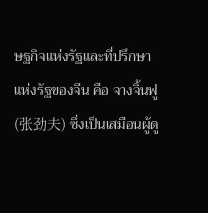ษฐกิจแห่งรัฐและที่ปรึกษาแห่งรัฐของจีน คือ จางจิ้นฟู (张劲夫) ซึ่งเป็นเสมือนผู้ดู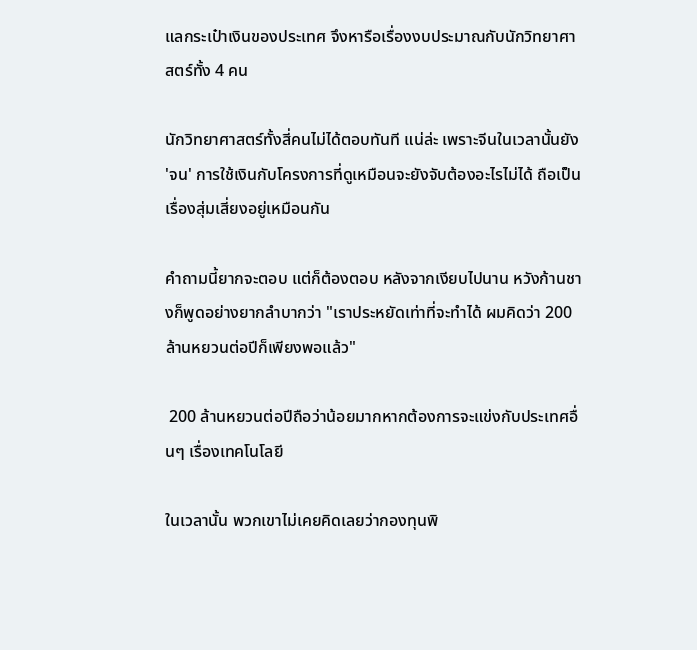แลกระเป๋าเงินของประเทศ จึงหารือเรื่องงบประมาณกับนักวิทยาศาสตร์ทั้ง 4 คน

นักวิทยาศาสตร์ทั้งสี่คนไม่ได้ตอบทันที แน่ล่ะ เพราะจีนในเวลานั้นยัง 'จน' การใช้เงินกับโครงการที่ดูเหมือนจะยังจับต้องอะไรไม่ได้ ถือเป็นเรื่องสุ่มเสี่ยงอยู่เหมือนกัน

คำถามนี้ยากจะตอบ แต่ก็ต้องตอบ หลังจากเงียบไปนาน หวังก้านชางก็พูดอย่างยากลำบากว่า "เราประหยัดเท่าที่จะทำได้ ผมคิดว่า 200 ล้านหยวนต่อปีก็เพียงพอแล้ว"

 200 ล้านหยวนต่อปีถือว่าน้อยมากหากต้องการจะแข่งกับประเทศอื่นๆ เรื่องเทคโนโลยี

ในเวลานั้น พวกเขาไม่เคยคิดเลยว่ากองทุนพิ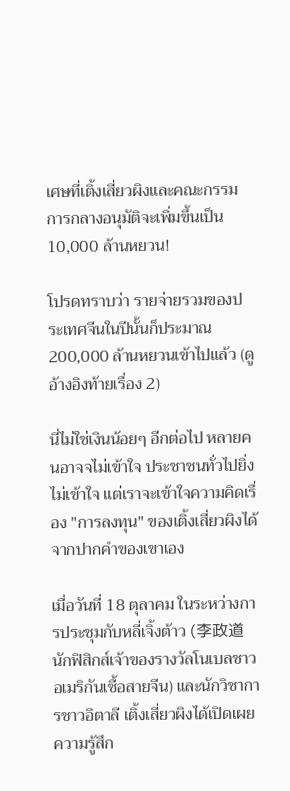เศษที่เติ้งเสี่ยวผิงและคณะกรรมการกลางอนุมัติจะเพิ่มขึ้นเป็น 10,000 ล้านหยวน!

โปรดทราบว่า รายจ่ายรวมของประเทศจีนในปีนั้นก็ประมาณ 200,000 ล้านหยวนเข้าไปแล้ว (ดูอ้างอิงท้ายเรื่อง 2)

นี่ไม่ใช่เงินน้อยๆ อีกต่อไป หลายคนอาจจไม่เข้าใจ ประชาชนทั่วไปยิ่งไม่เข้าใจ แต่เราจะเข้าใจความคิดเรื่อง "การลงทุน" ของเติ้งเสี่ยวผิงได้จากปากคำของเขาเอง

เมื่อวันที่ 18 ตุลาคม ในระหว่างการประชุมกับหลี่เจิ้งต้าว (李政道 นักฟิสิกส์เจ้าของรางวัลโนเบลชาวอเมริกันเชื้อสายจีน) และนักวิชาการชาวอิตาลี เติ้งเสี่ยวผิงได้เปิดเผยความรู้สึก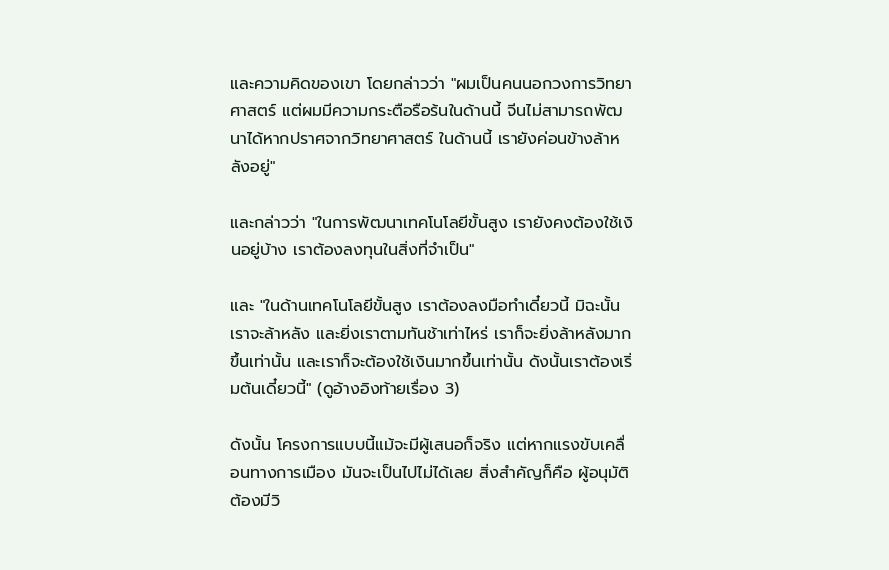และความคิดของเขา โดยกล่าวว่า "ผมเป็นคนนอกวงการวิทยาศาสตร์ แต่ผมมีความกระตือรือร้นในด้านนี้ จีนไม่สามารถพัฒนาได้หากปราศจากวิทยาศาสตร์ ในด้านนี้ เรายังค่อนข้างล้าหลังอยู่"

และกล่าวว่า "ในการพัฒนาเทคโนโลยีขั้นสูง เรายังคงต้องใช้เงินอยู่บ้าง เราต้องลงทุนในสิ่งที่จำเป็น"

และ "ในด้านเทคโนโลยีขั้นสูง เราต้องลงมือทำเดี๋ยวนี้ มิฉะนั้นเราจะล้าหลัง และยิ่งเราตามทันช้าเท่าไหร่ เราก็จะยิ่งล้าหลังมากขึ้นเท่านั้น และเราก็จะต้องใช้เงินมากขึ้นเท่านั้น ดังนั้นเราต้องเริ่มต้นเดี๋ยวนี้" (ดูอ้างอิงท้ายเรื่อง 3)

ดังนั้น โครงการแบบนี้แม้จะมีผู้เสนอก็จริง แต่หากแรงขับเคลื่อนทางการเมือง มันจะเป็นไปไม่ได้เลย สิ่งสำคัญก็คือ ผู้อนุมัติต้องมีวิ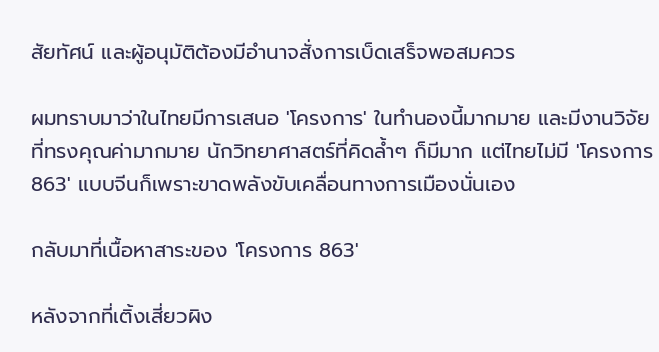สัยทัศน์ และผู้อนุมัติต้องมีอำนาจสั่งการเบ็ดเสร็จพอสมควร

ผมทราบมาว่าในไทยมีการเสนอ 'โครงการ' ในทำนองนี้มากมาย และมีงานวิจัยที่ทรงคุณค่ามากมาย นักวิทยาศาสตร์ที่คิดล้ำๆ ก็มีมาก แต่ไทยไม่มี 'โครงการ 863' แบบจีนก็เพราะขาดพลังขับเคลื่อนทางการเมืองนั่นเอง

กลับมาที่เนื้อหาสาระของ 'โครงการ 863'

หลังจากที่เติ้งเสี่ยวผิง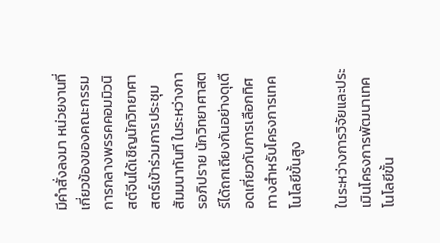มีคำสั่งลงมา หน่วยงานที่เกี่ยวข้องของคณะกรรมการกลางพรรคคอมมิวนิสต์จีนได้เชิญนักวิทยาศาสตร์เข้าร่วมการประชุมสัมมนาทันที ในระหว่างการอภิปราย นักวิทยาศาสตร์ได้ถกเถียงกันอย่างดุเดือดเกี่ยวกับการเลือกทิศทางสำหรับโครงการเทคโนโลยีขั้นสูง

ในระหว่างการวิจัยและประเมินโครงการพัฒนาเทคโนโลยีขั้น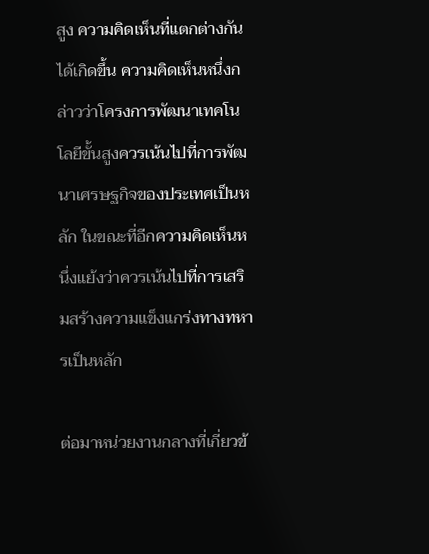สูง ความคิดเห็นที่แตกต่างกันได้เกิดขึ้น ความคิดเห็นหนึ่งกล่าวว่าโครงการพัฒนาเทคโนโลยีขั้นสูงควรเน้นไปที่การพัฒนาเศรษฐกิจของประเทศเป็นหลัก ในขณะที่อีกความคิดเห็นหนึ่งแย้งว่าควรเน้นไปที่การเสริมสร้างความแข็งแกร่งทางทหารเป็นหลัก

ต่อมาหน่วยงานกลางที่เกี่ยวข้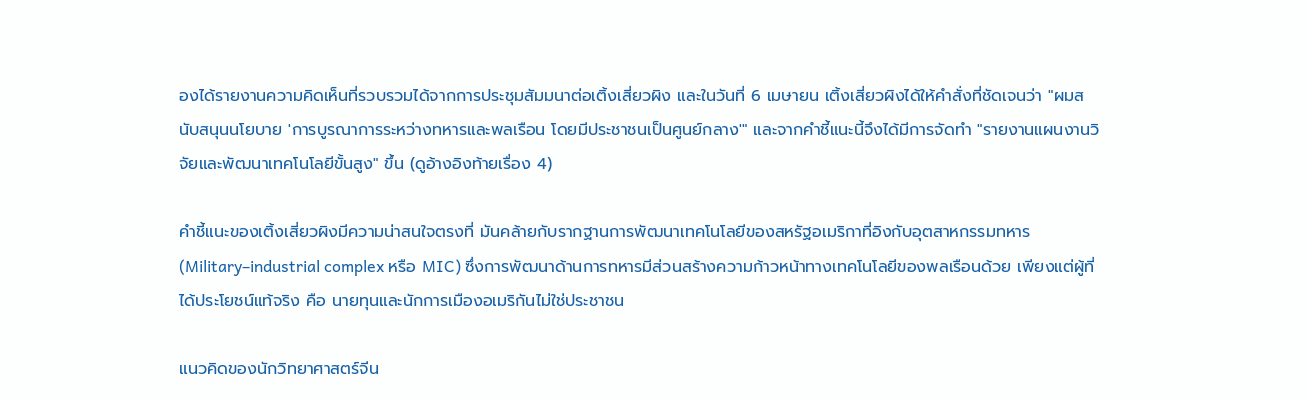องได้รายงานความคิดเห็นที่รวบรวมได้จากการประชุมสัมมนาต่อเติ้งเสี่ยวผิง และในวันที่ 6 เมษายน เติ้งเสี่ยวผิงได้ให้คำสั่งที่ชัดเจนว่า "ผมสนับสนุนนโยบาย 'การบูรณาการระหว่างทหารและพลเรือน โดยมีประชาชนเป็นศูนย์กลาง'" และจากคำชี้แนะนี้จึงได้มีการจัดทำ "รายงานแผนงานวิจัยและพัฒนาเทคโนโลยีขั้นสูง" ขึ้น (ดูอ้างอิงท้ายเรื่อง 4)

คำชี้แนะของเติ้งเสี่ยวผิงมีความน่าสนใจตรงที่ มันคล้ายกับรากฐานการพัฒนาเทคโนโลยีของสหรัฐอเมริกาที่อิงกับอุตสาหกรรมทหาร (Military–industrial complex หรือ MIC) ซึ่งการพัฒนาด้านการทหารมีส่วนสร้างความก้าวหน้าทางเทคโนโลยีของพลเรือนด้วย เพียงแต่ผู้ที่ได้ประโยชน์แท้จริง คือ นายทุนและนักการเมืองอเมริกันไม่ใช่ประชาชน

แนวคิดของนักวิทยาศาสตร์จีน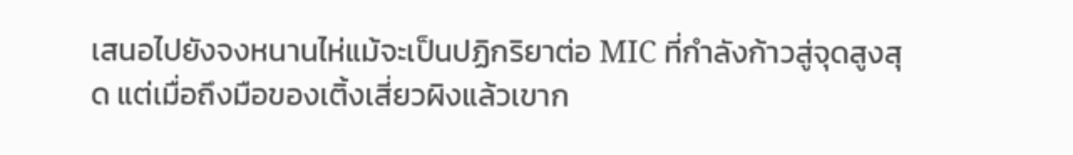เสนอไปยังจงหนานไห่แม้จะเป็นปฏิกริยาต่อ MIC ที่กำลังก้าวสู่จุดสูงสุด แต่เมื่อถึงมือของเติ้งเสี่ยวผิงแล้วเขาก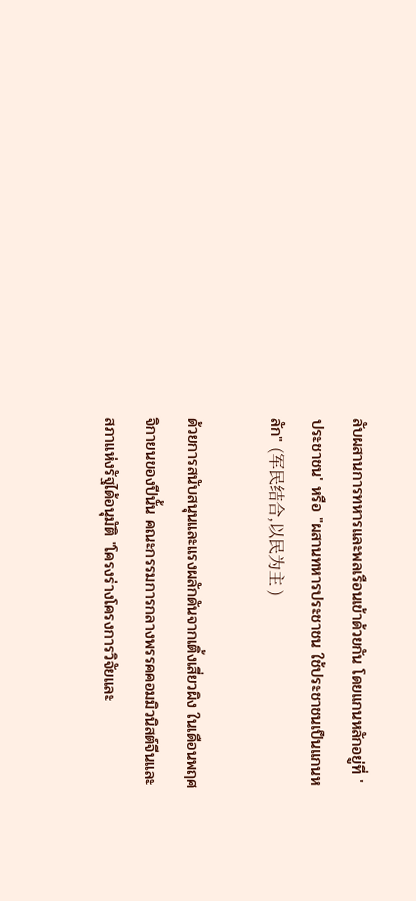ลับผสานการทหารและพลเรือนเข้าด้วยกัน โดยแกนหลักอยู่ที่ 'ประชาชน' หรือ "ผสานทหารประชาชน ใช้ประชาชนเป็นแกนหลัก" (军民结合,以民为主 )

ด้วยการสนับสนุนและแรงผลักดันจากเติ้งเสี่ยวผิง ในเดือนพฤศจิกายนของปีนั้น คณะกรรมการกลางพรรคคอมมิวนิสต์จีนและสภาแห่งรัฐได้อนุมัติ "โครงร่างโครงการวิจัยและ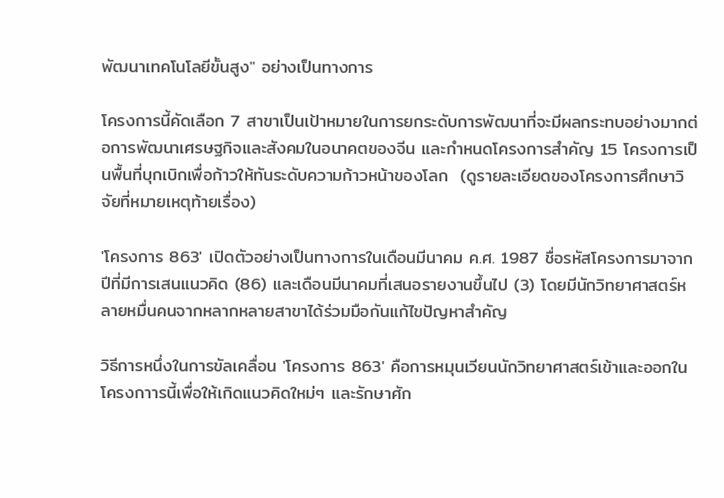พัฒนาเทคโนโลยีขั้นสูง" อย่างเป็นทางการ

โครงการนี้คัดเลือก 7 สาขาเป็นเป้าหมายในการยกระดับการพัฒนาที่จะมีผลกระทบอย่างมากต่อการพัฒนาเศรษฐกิจและสังคมในอนาคตของจีน และกำหนดโครงการสำคัญ 15 โครงการเป็นพื้นที่บุกเบิกเพื่อก้าวให้ทันระดับความก้าวหน้าของโลก  (ดูรายละเอียดของโครงการศึกษาวิจัยที่หมายเหตุท้ายเรื่อง)

'โครงการ 863' เปิดตัวอย่างเป็นทางการในเดือนมีนาคม ค.ศ. 1987 ชื่อรหัสโครงการมาจากปีที่มีการเสนแนวคิด (86) และเดือนมีนาคมที่เสนอรายงานขึ้นไป (3) โดยมีนักวิทยาศาสตร์หลายหมื่นคนจากหลากหลายสาขาได้ร่วมมือกันแก้ไขปัญหาสำคัญ

วิธีการหนึ่งในการขัลเคลื่อน 'โครงการ 863' คือการหมุนเวียนนักวิทยาศาสตร์เข้าและออกในโครงกาารนี้เพื่อให้เกิดแนวคิดใหม่ๆ และรักษาศัก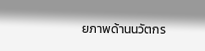ยภาพด้านนวัตกร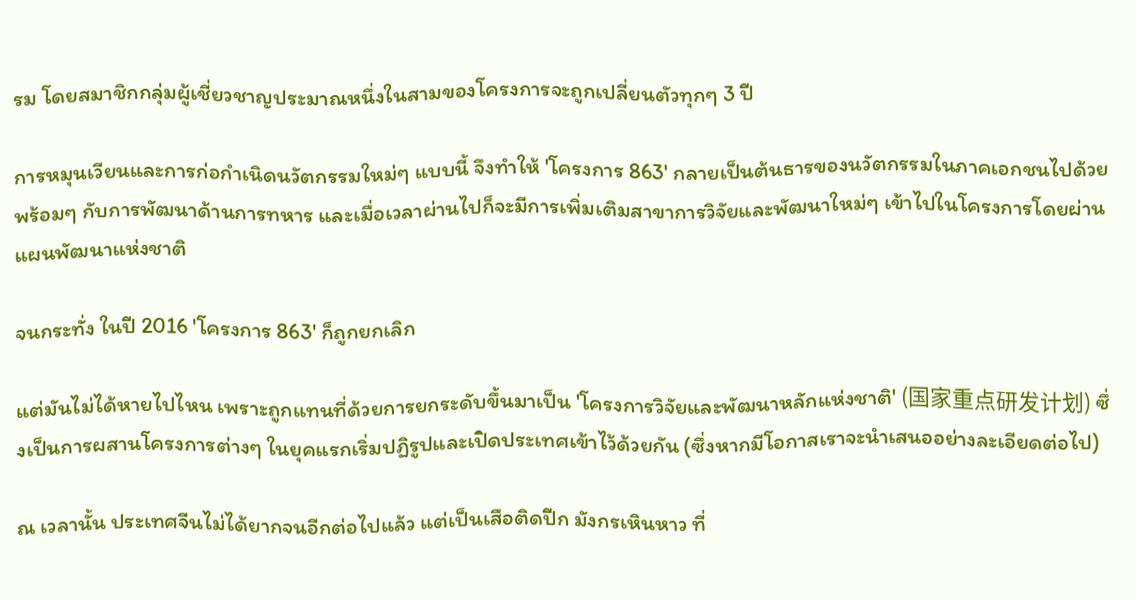รม โดยสมาชิกกลุ่มผู้เชี่ยวชาญประมาณหนึ่งในสามของโครงการจะถูกเปลี่ยนตัวทุกๆ 3 ปี

การหมุนเวียนและการก่อกำเนิดนวัตกรรมใหม่ๆ แบบนี้ จึงทำให้ 'โครงการ 863' กลายเป็นต้นธารของนวัตกรรมในภาคเอกชนไปด้วย พร้อมๆ กับการพัฒนาด้านการทหาร และเมื่อเวลาผ่านไปก็จะมีการเพิ่มเติมสาขาการวิจัยและพัฒนาใหม่ๆ เข้าไปในโครงการโดยผ่านแผนพัฒนาแห่งชาติ

จนกระทั่ง ในปี 2016 'โครงการ 863' ก็ถูกยกเลิก

แต่มันไม่ได้หายไปไหน เพราะถูกแทนที่ด้วยการยกระดับขึ้นมาเป็น 'โครงการวิจัยและพัฒนาหลักแห่งชาติ' (国家重点研发计划) ซึ่งเป็นการผสานโครงการต่างๆ ในยุคแรกเริ่มปฏิรูปและเปิดประเทศเข้าไว้ด้วยกัน (ซึ่งหากมีโอกาสเราจะนำเสนออย่างละเอียดต่อไป)

ณ เวลานั้น ประเทศจีนไม่ได้ยากจนอีกต่อไปแล้ว แต่เป็นเสือติดปีก มังกรเหินหาว ที่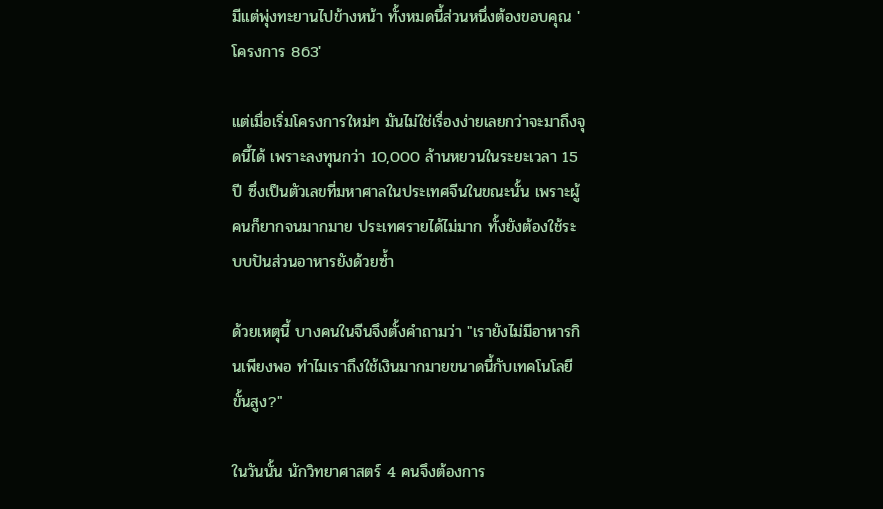มีแต่พุ่งทะยานไปข้างหน้า ทั้งหมดนี้ส่วนหนึ่งต้องขอบคุณ 'โครงการ 863'

แต่เมื่อเริ่มโครงการใหม่ๆ มันไม่ใช่เรื่องง่ายเลยกว่าจะมาถึงจุดนี้ได้ เพราะลงทุนกว่า 10,000 ล้านหยวนในระยะเวลา 15 ปี ซึ่งเป็นตัวเลขที่มหาศาลในประเทศจีนในขณะนั้น เพราะผู้คนก็ยากจนมากมาย ประเทศรายได้ไม่มาก ทั้งยังต้องใช้ระบบปันส่วนอาหารยังด้วยซ้ำ

ด้วยเหตุนี้ บางคนในจีนจึงตั้งคำถามว่า "เรายังไม่มีอาหารกินเพียงพอ ทำไมเราถึงใช้เงินมากมายขนาดนี้กับเทคโนโลยีขั้นสูง?"

ในวันนั้น นักวิทยาศาสตร์ 4 คนจึงต้องการ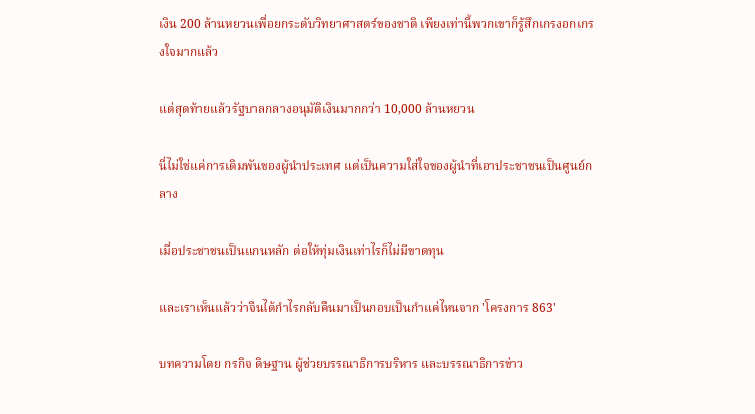เงิน 200 ล้านหยวนเพื่อยกระดับวิทยาศาสตร์ของชาติ เพียงเท่านี้พวกเขาก็รู้สึกเกรงอกเกรงใจมากแล้ว

แต่สุดท้ายแล้วรัฐบาลกลางอนุมัติเงินมากกว่า 10,000 ล้านหยวน

นี่ไม่ใช่แค่การเดิมพันของผู้นำประเทศ แต่เป็นความใส่ใจของผู้นำที่เอาประชาชนเป็นศูนย์กลาง

เมื่อประชาชนเป็นแกนหลัก ต่อให้ทุ่มเงินเท่าไรก็ไม่มีขาดทุน

และเราเห็นแล้วว่าจีนได้กำไรกลับคืนมาเป็นกอบเป็นกำแค่ไหนจาก 'โครงการ 863'

บทความโดย กรกิจ ดิษฐาน ผู้ช่วยบรรณาธิการบริหาร และบรรณาธิการข่าว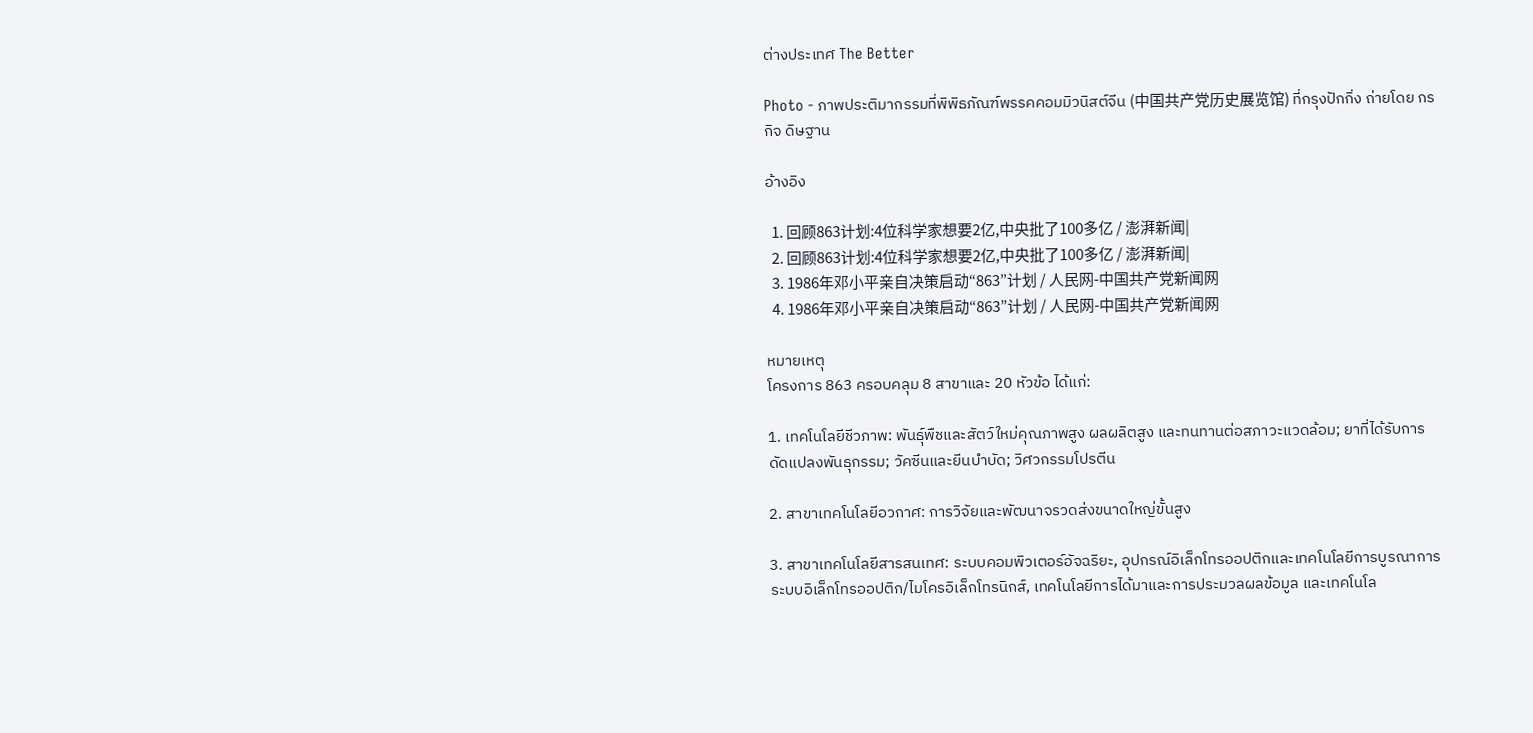ต่างประเทศ The Better

Photo - ภาพประติมากรรมที่พิพิธภัณฑ์พรรคคอมมิวนิสต์จีน (中国共产党历史展览馆) ที่กรุงปักกิ่ง ถ่ายโดย กรกิจ ดิษฐาน

อ้างอิง

  1. 回顾863计划:4位科学家想要2亿,中央批了100多亿 / 澎湃新闻|
  2. 回顾863计划:4位科学家想要2亿,中央批了100多亿 / 澎湃新闻|
  3. 1986年邓小平亲自决策启动“863”计划 / 人民网-中国共产党新闻网
  4. 1986年邓小平亲自决策启动“863”计划 / 人民网-中国共产党新闻网

หมายเหตุ
โครงการ 863 ครอบคลุม 8 สาขาและ 20 หัวข้อ ได้แก่:

1. เทคโนโลยีชีวภาพ: พันธุ์พืชและสัตว์ใหม่คุณภาพสูง ผลผลิตสูง และทนทานต่อสภาวะแวดล้อม; ยาที่ได้รับการดัดแปลงพันธุกรรม; วัคซีนและยีนบำบัด; วิศวกรรมโปรตีน

2. สาขาเทคโนโลยีอวกาศ: การวิจัยและพัฒนาจรวดส่งขนาดใหญ่ขั้นสูง

3. สาขาเทคโนโลยีสารสนเทศ: ระบบคอมพิวเตอร์อัจฉริยะ, อุปกรณ์อิเล็กโทรออปติกและเทคโนโลยีการบูรณาการระบบอิเล็กโทรออปติก/ไมโครอิเล็กโทรนิกส์, เทคโนโลยีการได้มาและการประมวลผลข้อมูล และเทคโนโล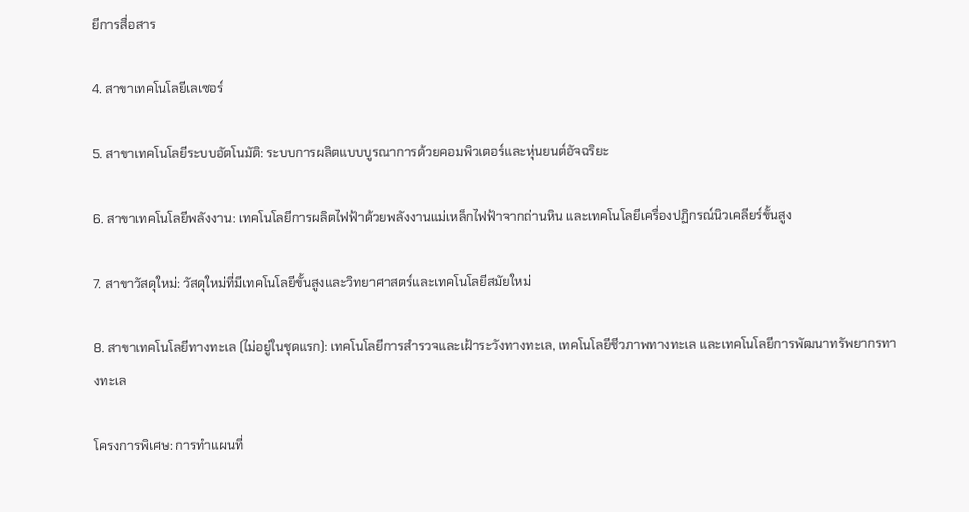ยีการสื่อสาร

4. สาขาเทคโนโลยีเลเซอร์

5. สาขาเทคโนโลยีระบบอัตโนมัติ: ระบบการผลิตแบบบูรณาการด้วยคอมพิวเตอร์และหุ่นยนต์อัจฉริยะ

6. สาขาเทคโนโลยีพลังงาน: เทคโนโลยีการผลิตไฟฟ้าด้วยพลังงานแม่เหล็กไฟฟ้าจากถ่านหิน และเทคโนโลยีเครื่องปฏิกรณ์นิวเคลียร์ขั้นสูง

7. สาขาวัสดุใหม่: วัสดุใหม่ที่มีเทคโนโลยีขั้นสูงและวิทยาศาสตร์และเทคโนโลยีสมัยใหม่

8. สาขาเทคโนโลยีทางทะเล (ไม่อยู่ในชุดแรก): เทคโนโลยีการสำรวจและเฝ้าระวังทางทะเล, เทคโนโลยีชีวภาพทางทะเล และเทคโนโลยีการพัฒนาทรัพยากรทางทะเล

โครงการพิเศษ: การทำแผนที่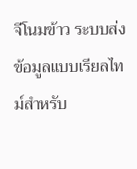จีโนมข้าว ระบบส่งข้อมูลแบบเรียลไทม์สำหรับ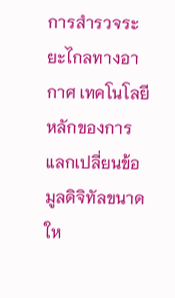การสำรวจระยะไกลทางอากาศ เทคโนโลยีหลักของการแลกเปลี่ยนข้อมูลดิจิทัลขนาดให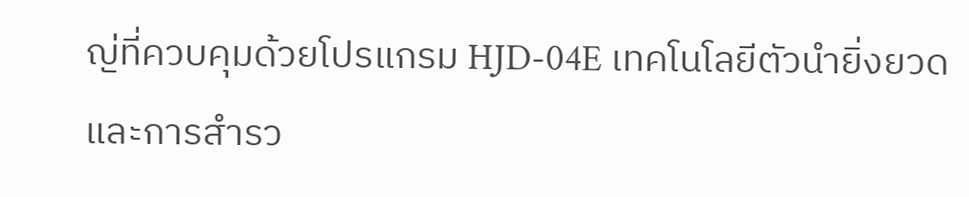ญ่ที่ควบคุมด้วยโปรแกรม HJD-04E เทคโนโลยีตัวนำยิ่งยวด และการสำรว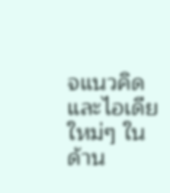จแนวคิดและไอเดียใหม่ๆ ในด้าน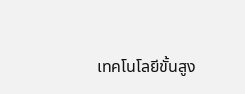เทคโนโลยีขั้นสูง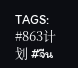TAGS: #863计划 #จีน